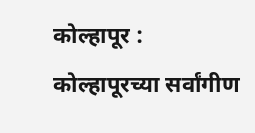कोल्हापूर : कोल्हापूरच्या सर्वांगीण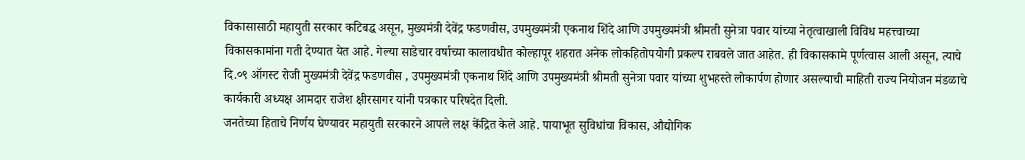विकासासाठी महायुती सरकार कटिबद्ध असून, मुख्यमंत्री देवेंद्र फडणवीस, उपमुख्यमंत्री एकनाथ शिंदे आणि उपमुख्यमंत्री श्रीमती सुनेत्रा पवार यांच्या नेतृत्वाखाली विविध महत्त्वाच्या विकासकामांना गती देण्यात येत आहे. गेल्या साडेचार वर्षाच्या कालावधीत कोल्हापूर शहरात अनेक लोकहितोपयोगी प्रकल्प राबवले जात आहेत. ही विकासकामे पूर्णत्वास आली असून, त्याचे दि.०९ ऑगस्ट रोजी मुख्यमंत्री देवेंद्र फडणवीस , उपमुख्यमंत्री एकनाथ शिंदे आणि उपमुख्यमंत्री श्रीमती सुनेत्रा पवार यांच्या शुभहस्ते लोकार्पण होणार असल्याची माहिती राज्य नियोजन मंडळाचे कार्यकारी अध्यक्ष आमदार राजेश क्षीरसागर यांनी पत्रकार परिषदेत दिली.
जनतेच्या हिताचे निर्णय घेण्यावर महायुती सरकारने आपले लक्ष केंद्रित केले आहे. पायाभूत सुविधांचा विकास, औद्योगिक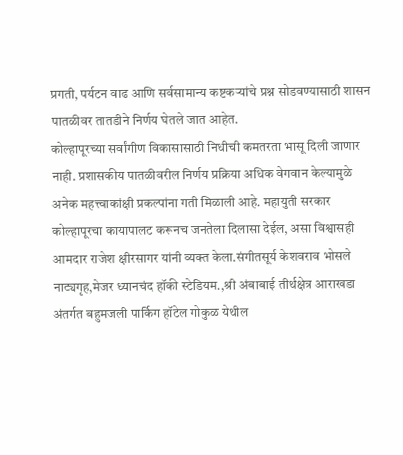प्रगती, पर्यटन वाढ आणि सर्वसामान्य कष्टकऱ्यांचे प्रश्न सोडवण्यासाठी शासन पातळीवर तातडीने निर्णय घेतले जात आहेत.
कोल्हापूरच्या सर्वांगीण विकासासाठी निधीची कमतरता भासू दिली जाणार नाही. प्रशासकीय पातळीवरील निर्णय प्रक्रिया अधिक वेगवान केल्यामुळे अनेक महत्त्वाकांक्षी प्रकल्पांना गती मिळाली आहे. महायुती सरकार कोल्हापूरचा कायापालट करूनच जनतेला दिलासा देईल, असा विश्वासही आमदार राजेश क्षीरसागर यांनी व्यक्त केला.संगीतसूर्य केशवराव भोसले नाट्यगृह,मेजर ध्यानचंद हॉकी स्टेडियम.,श्री अंबाबाई तीर्थक्षेत्र आराखडा अंतर्गत बहुमजली पार्किग हॉटेल गोकुळ येथील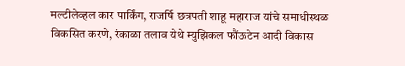मल्टीलेव्हल कार पार्किंग, राजर्षि छत्रपती शाहू महाराज यांचे समाधीस्थळ विकसित करणे, रंकाळा तलाव येथे म्युझिकल फौंऊटेन आदी विकास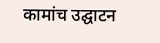कामांच उद्घाटन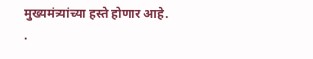मुख्यमंत्र्यांच्या हस्ते होणार आहे.
.